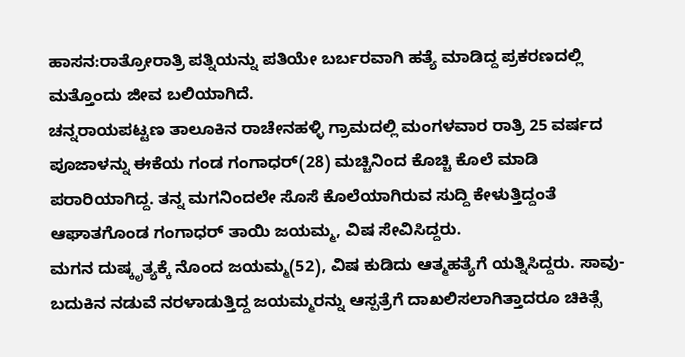ಹಾಸನ:ರಾತ್ರೋರಾತ್ರಿ ಪತ್ನಿಯನ್ನು ಪತಿಯೇ ಬರ್ಬರವಾಗಿ ಹತ್ಯೆ ಮಾಡಿದ್ದ ಪ್ರಕರಣದಲ್ಲಿ ಮತ್ತೊಂದು ಜೀವ ಬಲಿಯಾಗಿದೆ.
ಚನ್ನರಾಯಪಟ್ಟಣ ತಾಲೂಕಿನ ರಾಚೇನಹಳ್ಳಿ ಗ್ರಾಮದಲ್ಲಿ ಮಂಗಳವಾರ ರಾತ್ರಿ 25 ವರ್ಷದ ಪೂಜಾಳನ್ನು ಈಕೆಯ ಗಂಡ ಗಂಗಾಧರ್(28) ಮಚ್ಚಿನಿಂದ ಕೊಚ್ಚಿ ಕೊಲೆ ಮಾಡಿ ಪರಾರಿಯಾಗಿದ್ದ. ತನ್ನ ಮಗನಿಂದಲೇ ಸೊಸೆ ಕೊಲೆಯಾಗಿರುವ ಸುದ್ದಿ ಕೇಳುತ್ತಿದ್ದಂತೆ ಆಘಾತಗೊಂಡ ಗಂಗಾಧರ್ ತಾಯಿ ಜಯಮ್ಮ, ವಿಷ ಸೇವಿಸಿದ್ದರು.
ಮಗನ ದುಷ್ಕೃತ್ಯಕ್ಕೆ ನೊಂದ ಜಯಮ್ಮ(52), ವಿಷ ಕುಡಿದು ಆತ್ಮಹತ್ಯೆಗೆ ಯತ್ನಿಸಿದ್ದರು. ಸಾವು-ಬದುಕಿನ ನಡುವೆ ನರಳಾಡುತ್ತಿದ್ದ ಜಯಮ್ಮರನ್ನು ಆಸ್ಪತ್ರೆಗೆ ದಾಖಲಿಸಲಾಗಿತ್ತಾದರೂ ಚಿಕಿತ್ಸೆ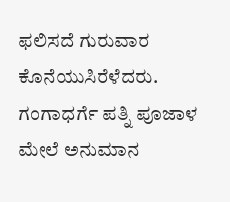ಫಲಿಸದೆ ಗುರುವಾರ ಕೊನೆಯುಸಿರೆಳೆದರು.
ಗಂಗಾಧರ್ಗೆ ಪತ್ನಿ ಪೂಜಾಳ ಮೇಲೆ ಅನುಮಾನ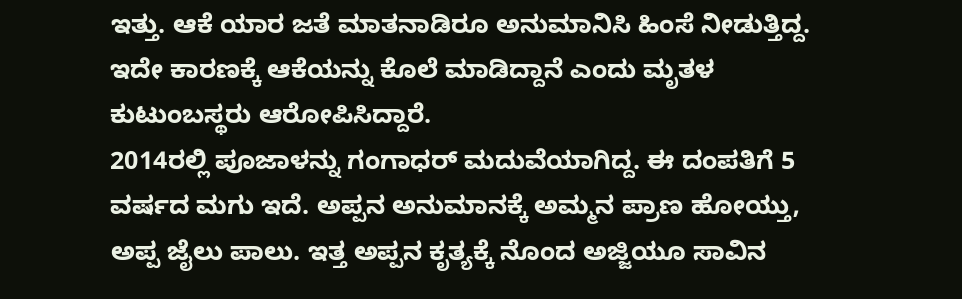ಇತ್ತು. ಆಕೆ ಯಾರ ಜತೆ ಮಾತನಾಡಿರೂ ಅನುಮಾನಿಸಿ ಹಿಂಸೆ ನೀಡುತ್ತಿದ್ದ. ಇದೇ ಕಾರಣಕ್ಕೆ ಆಕೆಯನ್ನು ಕೊಲೆ ಮಾಡಿದ್ದಾನೆ ಎಂದು ಮೃತಳ ಕುಟುಂಬಸ್ಥರು ಆರೋಪಿಸಿದ್ದಾರೆ.
2014ರಲ್ಲಿ ಪೂಜಾಳನ್ನು ಗಂಗಾಧರ್ ಮದುವೆಯಾಗಿದ್ದ. ಈ ದಂಪತಿಗೆ 5 ವರ್ಷದ ಮಗು ಇದೆ. ಅಪ್ಪನ ಅನುಮಾನಕ್ಕೆ ಅಮ್ಮನ ಪ್ರಾಣ ಹೋಯ್ತು, ಅಪ್ಪ ಜೈಲು ಪಾಲು. ಇತ್ತ ಅಪ್ಪನ ಕೃತ್ಯಕ್ಕೆ ನೊಂದ ಅಜ್ಜಿಯೂ ಸಾವಿನ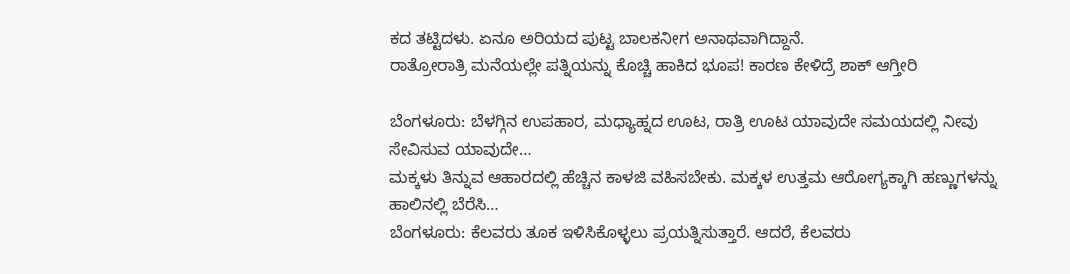ಕದ ತಟ್ಟಿದಳು. ಏನೂ ಅರಿಯದ ಪುಟ್ಟ ಬಾಲಕನೀಗ ಅನಾಥವಾಗಿದ್ದಾನೆ.
ರಾತ್ರೋರಾತ್ರಿ ಮನೆಯಲ್ಲೇ ಪತ್ನಿಯನ್ನು ಕೊಚ್ಚಿ ಹಾಕಿದ ಭೂಪ! ಕಾರಣ ಕೇಳಿದ್ರೆ ಶಾಕ್ ಆಗ್ತೀರಿ

ಬೆಂಗಳೂರು: ಬೆಳಗ್ಗಿನ ಉಪಹಾರ, ಮಧ್ಯಾಹ್ನದ ಊಟ, ರಾತ್ರಿ ಊಟ ಯಾವುದೇ ಸಮಯದಲ್ಲಿ ನೀವು ಸೇವಿಸುವ ಯಾವುದೇ…
ಮಕ್ಕಳು ತಿನ್ನುವ ಆಹಾರದಲ್ಲಿ ಹೆಚ್ಚಿನ ಕಾಳಜಿ ವಹಿಸಬೇಕು. ಮಕ್ಕಳ ಉತ್ತಮ ಆರೋಗ್ಯಕ್ಕಾಗಿ ಹಣ್ಣುಗಳನ್ನು ಹಾಲಿನಲ್ಲಿ ಬೆರೆಸಿ…
ಬೆಂಗಳೂರು: ಕೆಲವರು ತೂಕ ಇಳಿಸಿಕೊಳ್ಳಲು ಪ್ರಯತ್ನಿಸುತ್ತಾರೆ. ಆದರೆ, ಕೆಲವರು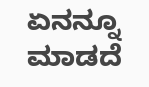ಏನನ್ನೂ ಮಾಡದೆ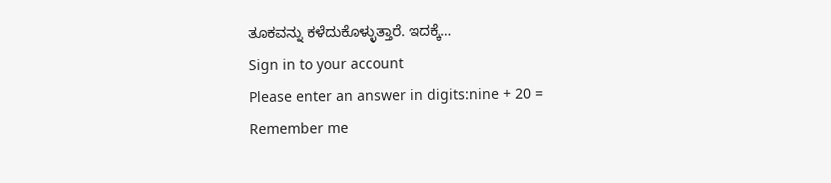ತೂಕವನ್ನು ಕಳೆದುಕೊಳ್ಳುತ್ತಾರೆ. ಇದಕ್ಕೆ…
Sign in to your account
Please enter an answer in digits:nine + 20 =
Remember me